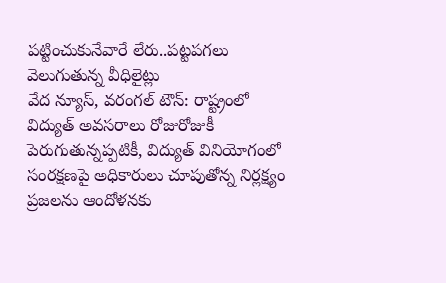పట్టించుకునేవారే లేరు..పట్టపగలు వెలుగుతున్న వీధిలైట్లు
వేద న్యూస్, వరంగల్ టౌన్: రాష్ట్రంలో విద్యుత్ అవసరాలు రోజురోజుకీ పెరుగుతున్నప్పటికీ, విద్యుత్ వినియోగంలో సంరక్షణపై అధికారులు చూపుతోన్న నిర్లక్ష్యం ప్రజలను ఆందోళనకు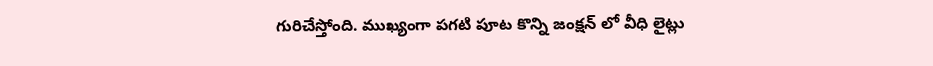గురిచేస్తోంది. ముఖ్యంగా పగటి పూట కొన్ని జంక్షన్ లో వీధి లైట్లు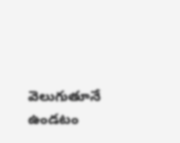వెలుగుతూనే ఉండటం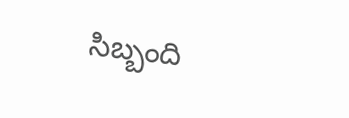సిబ్బంది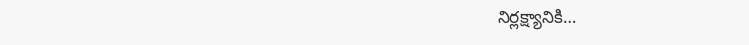నిర్లక్ష్యానికి…